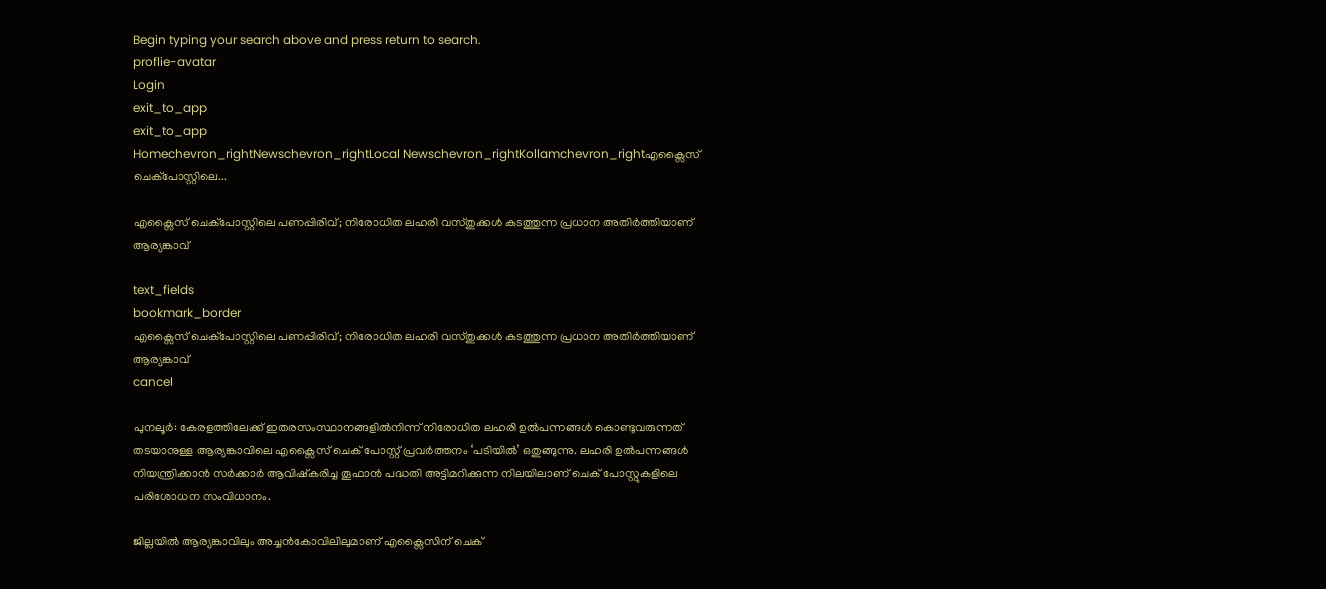Begin typing your search above and press return to search.
proflie-avatar
Login
exit_to_app
exit_to_app
Homechevron_rightNewschevron_rightLocal Newschevron_rightKollamchevron_rightഎക്സൈസ് ചെക്പോസ്റ്റിലെ...

എക്സൈസ് ചെക്പോസ്റ്റിലെ പണപ്പിരിവ്; നിരോധിത ലഹരി വസ്തുക്കൾ കടത്തുന്ന പ്രധാന അതിർത്തിയാണ് ആര്യങ്കാവ്

text_fields
bookmark_border
എക്സൈസ് ചെക്പോസ്റ്റിലെ പണപ്പിരിവ്; നിരോധിത ലഹരി വസ്തുക്കൾ കടത്തുന്ന പ്രധാന അതിർത്തിയാണ് ആര്യങ്കാവ്
cancel

പുനലൂർ: കേരളത്തിലേക്ക് ഇതരസംസ്ഥാനങ്ങളിൽനിന്ന് നിരോധിത ലഹരി ഉൽപന്നങ്ങൾ കൊണ്ടുവരുന്നത് തടയാനുള്ള ആര്യങ്കാവിലെ എക്സൈസ് ചെക് പോസ്റ്റ് പ്രവർത്തനം ‘പടിയിൽ’ ഒതുങ്ങുന്നു. ലഹരി ഉൽപന്നങ്ങൾ നിയന്ത്രിക്കാൻ സർക്കാർ ആവിഷ്കരിച്ച തൂഫാൻ പദ്ധതി അട്ടിമറിക്കുന്ന നിലയിലാണ് ചെക് പോസ്റ്റുകളിലെ പരിശോധന സംവിധാനം.

ജില്ലയിൽ ആര്യങ്കാവിലും അച്ചൻകോവിലിലുമാണ് എക്സൈസിന് ചെക്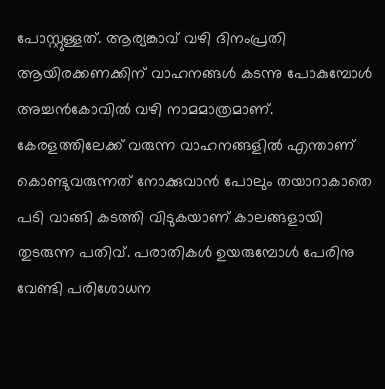പോസ്റ്റുള്ളത്. ആര്യങ്കാവ് വഴി ദിനംപ്രതി ആയിരക്കണക്കിന് വാഹനങ്ങൾ കടന്നു പോകുമ്പോൾ അച്ചൻകോവിൽ വഴി നാമമാത്രമാണ്. കേരളത്തിലേക്ക് വരുന്ന വാഹനങ്ങളിൽ എന്താണ് കൊണ്ടുവരുന്നത് നോക്കുവാൻ പോലും തയാറാകാതെ പടി വാങ്ങി കടത്തി വിടുകയാണ് കാലങ്ങളായി തുടരുന്ന പതിവ്. പരാതികൾ ഉയരുമ്പോൾ പേരിനു വേണ്ടി പരിശോധന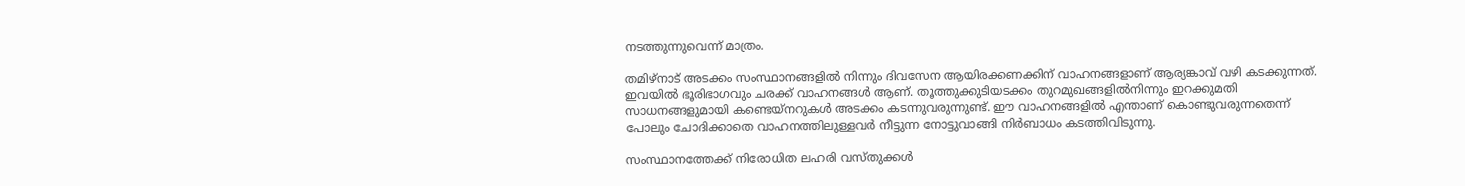നടത്തുന്നുവെന്ന് മാത്രം.

തമിഴ്നാട് അടക്കം സംസ്ഥാനങ്ങളിൽ നിന്നും ദിവസേന ആയിരക്കണക്കിന് വാഹനങ്ങളാണ് ആര്യങ്കാവ് വഴി കടക്കുന്നത്. ഇവയിൽ ഭൂരിഭാഗവും ചരക്ക് വാഹനങ്ങൾ ആണ്. തൂത്തുക്കുടിയടക്കം തുറമുഖങ്ങളിൽനിന്നും ഇറക്കുമതി സാധനങ്ങളുമായി കണ്ടെയ്നറുകൾ അടക്കം കടന്നുവരുന്നുണ്ട്. ഈ വാഹനങ്ങളിൽ എന്താണ് കൊണ്ടുവരുന്നതെന്ന് പോലും ചോദിക്കാതെ വാഹനത്തിലുള്ളവർ നീട്ടുന്ന നോട്ടുവാങ്ങി നിർബാധം കടത്തിവിടുന്നു.

സംസ്ഥാനത്തേക്ക് നിരോധിത ലഹരി വസ്തുക്കൾ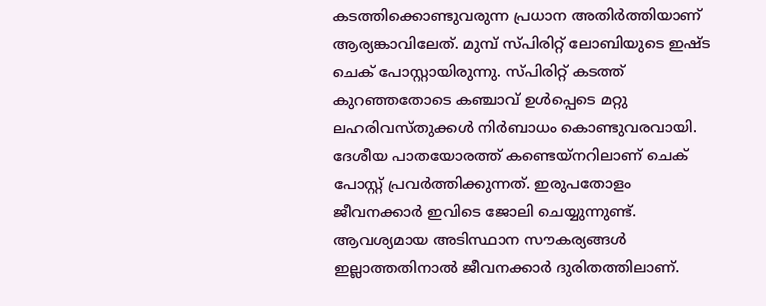കടത്തിക്കൊണ്ടുവരുന്ന പ്രധാന അതിർത്തിയാണ് ആര്യങ്കാവിലേത്. മുമ്പ് സ്പിരിറ്റ് ലോബിയുടെ ഇഷ്ട ചെക് പോസ്റ്റായിരുന്നു. സ്പിരിറ്റ് കടത്ത് കുറഞ്ഞതോടെ കഞ്ചാവ് ഉൾപ്പെടെ മറ്റു ലഹരിവസ്തുക്കൾ നിർബാധം കൊണ്ടുവരവായി. ദേശീയ പാതയോരത്ത് കണ്ടെയ്നറിലാണ് ചെക് പോസ്റ്റ് പ്രവർത്തിക്കുന്നത്. ഇരുപതോളം ജീവനക്കാർ ഇവിടെ ജോലി ചെയ്യുന്നുണ്ട്. ആവശ്യമായ അടിസ്ഥാന സൗകര്യങ്ങൾ ഇല്ലാത്തതിനാൽ ജീവനക്കാർ ദുരിതത്തിലാണ്.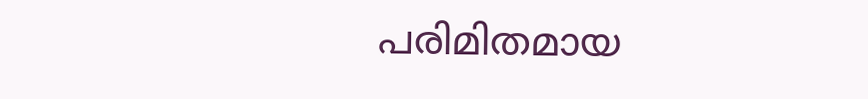പരിമിതമായ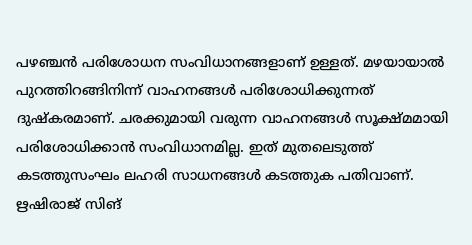പഴഞ്ചൻ പരിശോധന സംവിധാനങ്ങളാണ് ഉള്ളത്. മഴയായാൽ പുറത്തിറങ്ങിനിന്ന് വാഹനങ്ങൾ പരിശോധിക്കുന്നത് ദുഷ്കരമാണ്. ചരക്കുമായി വരുന്ന വാഹനങ്ങൾ സൂക്ഷ്മമായി പരിശോധിക്കാൻ സംവിധാനമില്ല. ഇത് മുതലെടുത്ത് കടത്തുസംഘം ലഹരി സാധനങ്ങൾ കടത്തുക പതിവാണ്. ഋഷിരാജ് സിങ്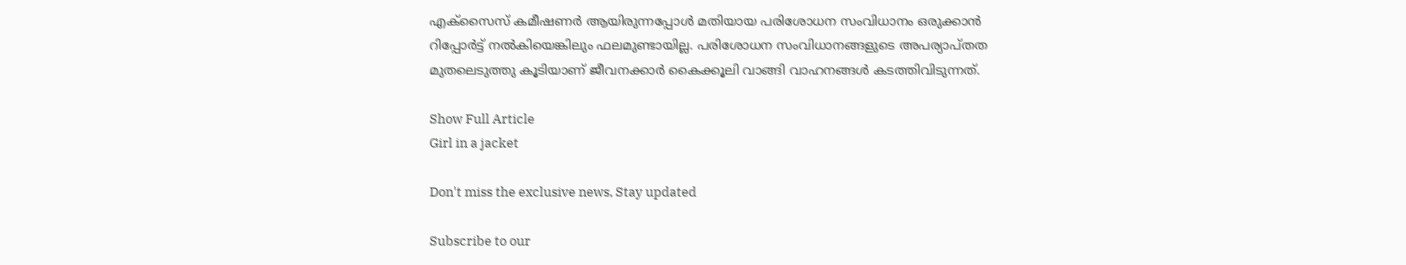എക്സൈസ് കമീഷണർ ആയിരുന്നപ്പോൾ മതിയായ പരിശോധന സംവിധാനം ഒരുക്കാൻ റിപ്പോർട്ട് നൽകിയെങ്കിലും ഫലമുണ്ടായില്ല. പരിശോധന സംവിധാനങ്ങളുടെ അപര്യാപ്തത മുതലെടുത്തു കൂടിയാണ് ജീവനക്കാർ കൈക്കൂലി വാങ്ങി വാഹനങ്ങൾ കടത്തിവിടുന്നത്.

Show Full Article
Girl in a jacket

Don't miss the exclusive news, Stay updated

Subscribe to our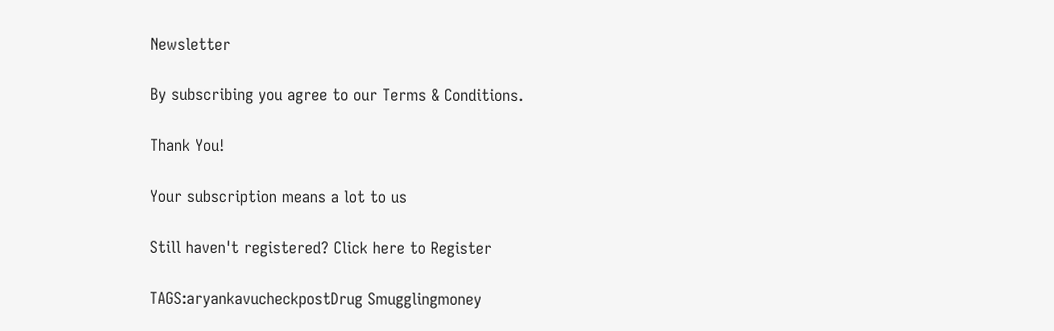Newsletter

By subscribing you agree to our Terms & Conditions.

Thank You!

Your subscription means a lot to us

Still haven't registered? Click here to Register

TAGS:aryankavucheckpostDrug Smugglingmoney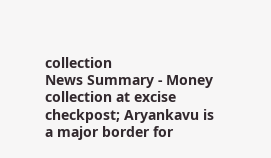collection
News Summary - Money collection at excise checkpost; Aryankavu is a major border for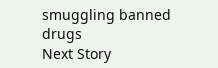smuggling banned drugs
Next Story